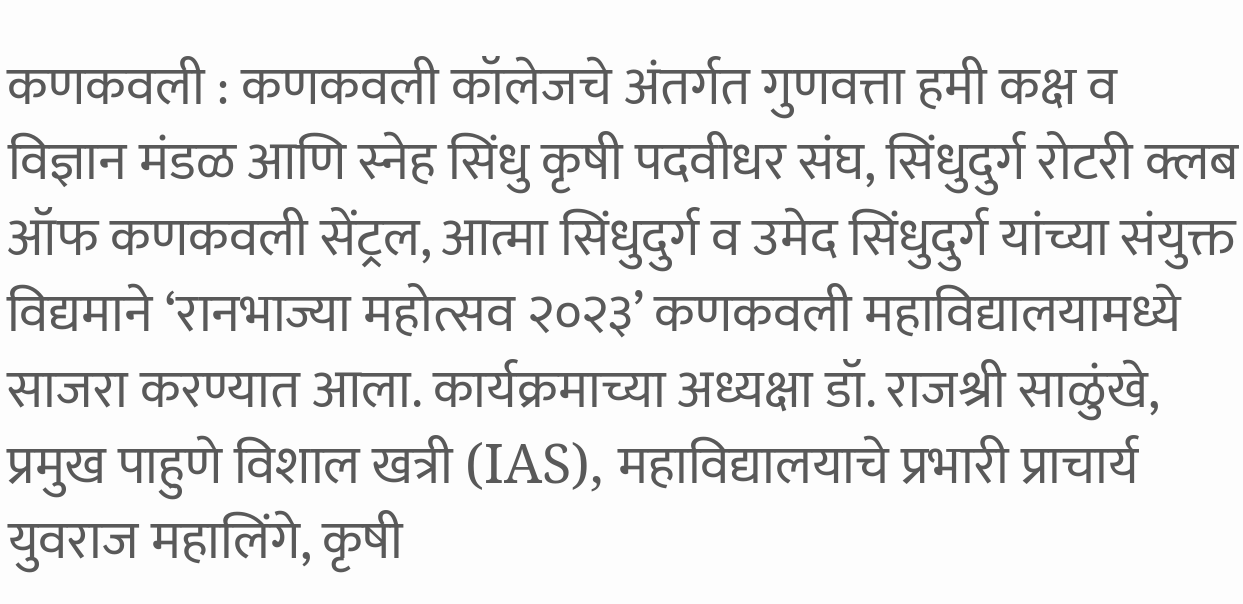कणकवली : कणकवली कॉलेजचे अंतर्गत गुणवत्ता हमी कक्ष व विज्ञान मंडळ आणि स्नेह सिंधु कृषी पदवीधर संघ, सिंधुदुर्ग रोटरी क्लब ऑफ कणकवली सेंट्रल, आत्मा सिंधुदुर्ग व उमेद सिंधुदुर्ग यांच्या संयुक्त विद्यमाने ‘रानभाज्या महोत्सव २०२३’ कणकवली महाविद्यालयामध्ये साजरा करण्यात आला. कार्यक्रमाच्या अध्यक्षा डॉ. राजश्री साळुंखे, प्रमुख पाहुणे विशाल खत्री (IAS), महाविद्यालयाचे प्रभारी प्राचार्य युवराज महालिंगे, कृषी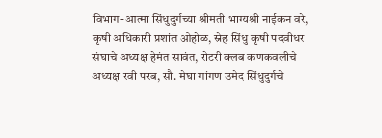विभाग-आत्मा सिंधुदुर्गच्या श्रीमती भाग्यश्री नाईकन वरे, कृषी अधिकारी प्रशांत ओहोळ, स्नेह सिंधु कृषी पदवीधर संघाचे अध्यक्ष हेमंत सावंत, रोटरी क्लब कणकवलीचे अध्यक्ष रवी परब, सौ. मेघा गांगण उमेद सिंधुदुर्गचे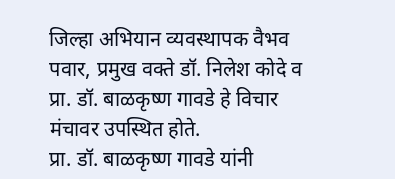जिल्हा अभियान व्यवस्थापक वैभव पवार, प्रमुख वक्ते डॉ. निलेश कोदे व प्रा. डॉ. बाळकृष्ण गावडे हे विचार मंचावर उपस्थित होते.
प्रा. डॉ. बाळकृष्ण गावडे यांनी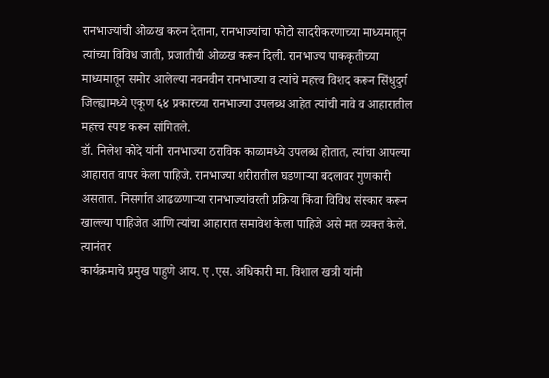रानभाज्यांची ओळख करुन देताना, रानभाज्यांचा फोटो सादरीकरणाच्या माध्यमातून त्यांच्या विविध जाती, प्रजातीची ओळख करून दिली. रानभाज्य पाककृतीच्या माध्यमातून समोर आलेल्या नवनवीन रानभाज्या व त्यांचे महत्त्व विशद करून सिंधुदुर्ग जिल्ह्यामध्ये एकूण ६४ प्रकारच्या रानभाज्या उपलब्ध आहेत त्यांची नावे व आहारातील महत्त्व स्पष्ट करून सांगितले.
डॉ. निलेश कोदे यांनी रानभाज्या ठराविक काळामध्ये उपलब्ध होतात, त्यांचा आपल्या आहारात वापर केला पाहिजे. रानभाज्या शरीरातील घडणाऱ्या बदलावर गुणकारी असतात. निसर्गात आढळणाऱ्या रानभाज्यांवरती प्रक्रिया किंवा विविध संस्कार करून खाल्ल्या पाहिजेत आणि त्यांचा आहारात समावेश केला पाहिजे असे मत व्यक्त केले. त्यानंतर
कार्यक्रमाचे प्रमुख पाहुणे आय. ए .एस. अधिकारी मा. विशाल खत्री यांनी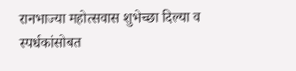रानभाज्या महोत्सवास शुभेच्छा दिल्या व स्पर्धकांसोबत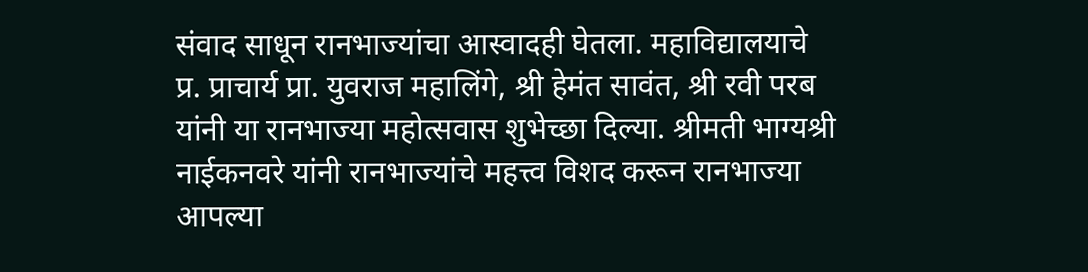संवाद साधून रानभाज्यांचा आस्वादही घेतला. महाविद्यालयाचे प्र. प्राचार्य प्रा. युवराज महालिंगे, श्री हेमंत सावंत, श्री रवी परब यांनी या रानभाज्या महोत्सवास शुभेच्छा दिल्या. श्रीमती भाग्यश्री नाईकनवरे यांनी रानभाज्यांचे महत्त्व विशद करून रानभाज्या आपल्या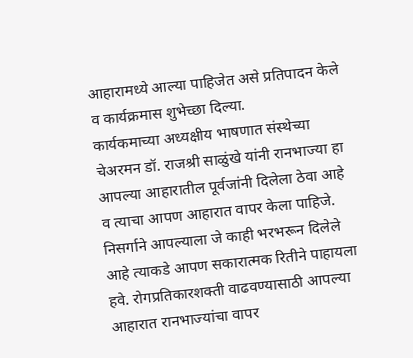आहारामध्ये आल्या पाहिजेत असे प्रतिपादन केले व कार्यक्रमास शुभेच्छा दिल्या.
कार्यकमाच्या अध्यक्षीय भाषणात संस्थेच्या चेअरमन डॉ. राजश्री साळुंखे यांनी रानभाज्या हा आपल्या आहारातील पूर्वजांनी दिलेला ठेवा आहे व त्याचा आपण आहारात वापर केला पाहिजे. निसर्गाने आपल्याला जे काही भरभरून दिलेले आहे त्याकडे आपण सकारात्मक रितीने पाहायला हवे. रोगप्रतिकारशक्ती वाढवण्यासाठी आपल्या आहारात रानभाज्यांचा वापर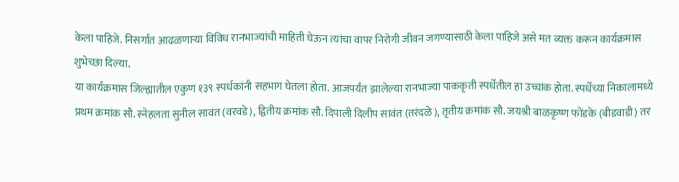केला पाहिजे. निसर्गात आढळणाऱ्या विविध रानभाज्यांची माहिती घेऊन त्यांचा वापर निरोगी जीवन जगण्यासाठी केला पाहिजे असे मत व्यक्त करून कार्यक्रमास शुभेच्छा दिल्या.
या कार्यक्रमास जिल्ह्यातील एकुण १३९ स्पर्धकांनी सहभाग घेतला होता. आजपर्यंत झालेल्या रानभाज्या पाककृती स्पर्धेतील हा उच्चांक होता. स्पर्धेच्या निकालामध्ये प्रथम क्रमांक सौ. स्नेहलता सुनील सावंत (वरवडे), द्वितीय क्रमांक सौ. दिपाली दिलीप सावंत (तरंदळे), तृतीय क्रमांक सौ. जयश्री बाळकृष्ण फोंडके (बीडवाडी) तर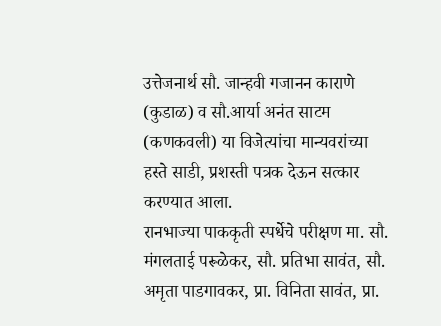उत्तेजनार्थ सौ. जान्हवी गजानन काराणे (कुडाळ) व सौ.आर्या अनंत साटम (कणकवली) या विजेत्यांचा मान्यवरांच्या हस्ते साडी, प्रशस्ती पत्रक देऊन सत्कार करण्यात आला.
रानभाज्या पाककृती स्पर्धेचे परीक्षण मा. सौ. मंगलताई परूळेकर, सौ. प्रतिभा सावंत, सौ. अमृता पाडगावकर, प्रा. विनिता सावंत, प्रा.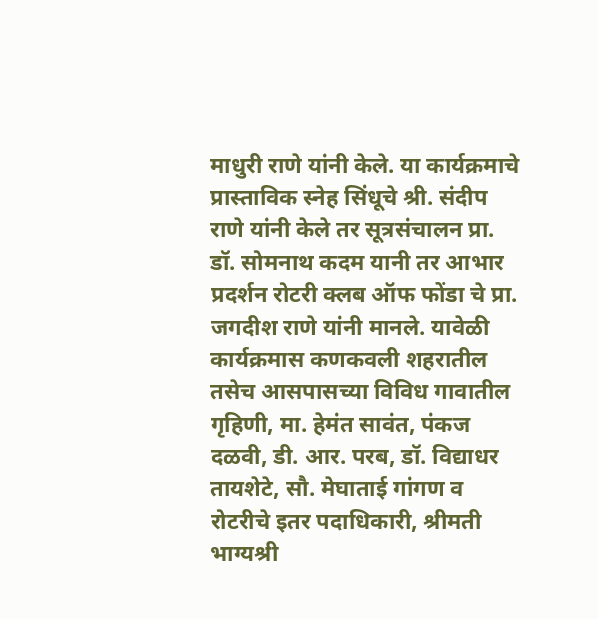माधुरी राणे यांनी केले. या कार्यक्रमाचे प्रास्ताविक स्नेह सिंधूचे श्री. संदीप राणे यांनी केले तर सूत्रसंचालन प्रा. डॉ. सोमनाथ कदम यानी तर आभार प्रदर्शन रोटरी क्लब ऑफ फोंडा चे प्रा. जगदीश राणे यांनी मानले. यावेळी कार्यक्रमास कणकवली शहरातील तसेच आसपासच्या विविध गावातील गृहिणी, मा. हेमंत सावंत, पंकज दळवी, डी. आर. परब, डॉ. विद्याधर तायशेटे, सौ. मेघाताई गांगण व रोटरीचे इतर पदाधिकारी, श्रीमती भाग्यश्री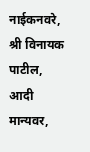नाईकनवरे, श्री विनायक पाटील, आदी मान्यवर,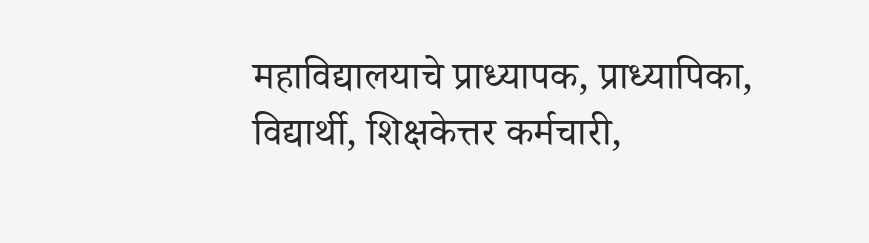महाविद्यालयाचे प्राध्यापक, प्राध्यापिका, विद्यार्थी, शिक्षकेत्तर कर्मचारी,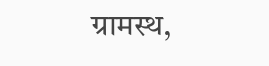ग्रामस्थ,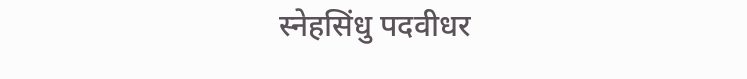स्नेहसिंधु पदवीधर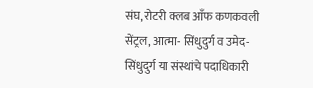संघ, रोटरी क्लब आँफ कणकवली सेंट्रल, आत्मा- सिंधुदुर्ग व उमेद-सिंधुदुर्ग या संस्थांचे पदाधिकारी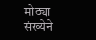मोठ्या संख्येने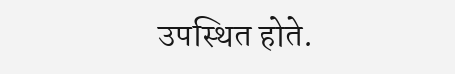उपस्थित होते.